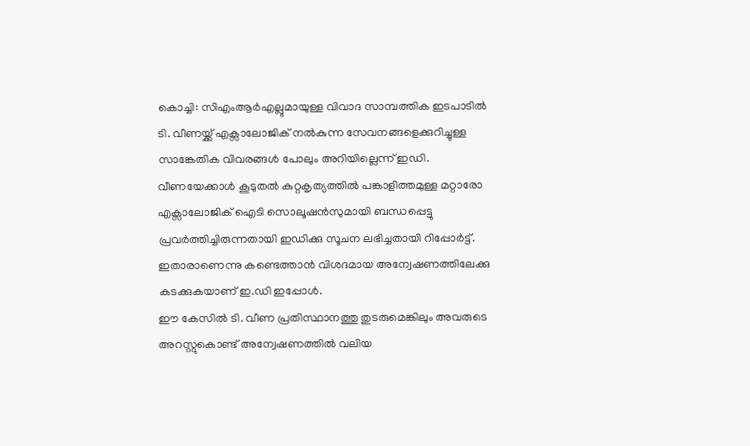കൊച്ചി: സിഎംആർഎല്ലുമായുള്ള വിവാദ സാമ്പത്തിക ഇടപാടിൽ ടി. വീണയ്ക്ക് എക്സാലോജിക് നൽകുന്ന സേവനങ്ങളെക്കുറിച്ചുള്ള സാങ്കേതിക വിവരങ്ങൾ പോലും അറിയില്ലെന്ന് ഇഡി. വീണയേക്കാൾ കൂടുതൽ കുറ്റകൃത്യത്തിൽ പങ്കാളിത്തമുള്ള മറ്റാരോ എക്സാലോജിക് ഐടി സൊലൂഷൻസുമായി ബന്ധപ്പെട്ടു പ്രവർത്തിച്ചിരുന്നതായി ഇഡിക്കു സൂചന ലഭിച്ചതായി റിപ്പോർട്ട്. ഇതാരാണെന്നു കണ്ടെത്താൻ വിശദമായ അന്വേഷണത്തിലേക്കു കടക്കുകയാണ് ഇ.ഡി ഇപ്പോൾ.
ഈ കേസിൽ ടി. വീണ പ്രതിസ്ഥാനത്തു തുടരുമെങ്കിലും അവരുടെ അറസ്റ്റുകൊണ്ട് അന്വേഷണത്തിൽ വലിയ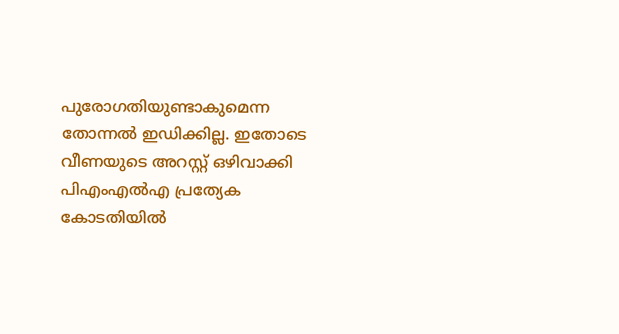പുരോഗതിയുണ്ടാകുമെന്ന തോന്നൽ ഇഡിക്കില്ല. ഇതോടെ വീണയുടെ അറസ്റ്റ് ഒഴിവാക്കി പിഎംഎൽഎ പ്രത്യേക കോടതിയിൽ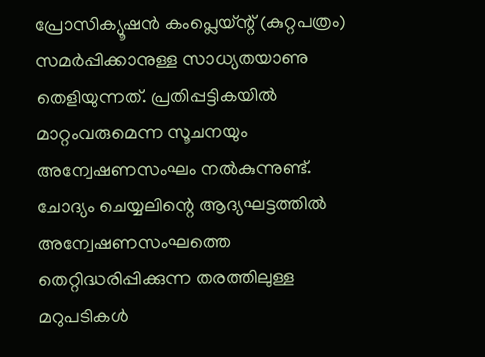പ്രോസിക്യൂഷൻ കംപ്ലെയ്ന്റ് (കുറ്റപത്രം) സമർപ്പിക്കാനുള്ള സാധ്യതയാണു തെളിയുന്നത്. പ്രതിപ്പട്ടികയിൽ മാറ്റംവരുമെന്ന സൂചനയും അന്വേഷണസംഘം നൽകുന്നുണ്ട്.
ചോദ്യം ചെയ്യലിന്റെ ആദ്യഘട്ടത്തിൽ അന്വേഷണസംഘത്തെ തെറ്റിദ്ധരിപ്പിക്കുന്ന തരത്തിലുള്ള മറുപടികൾ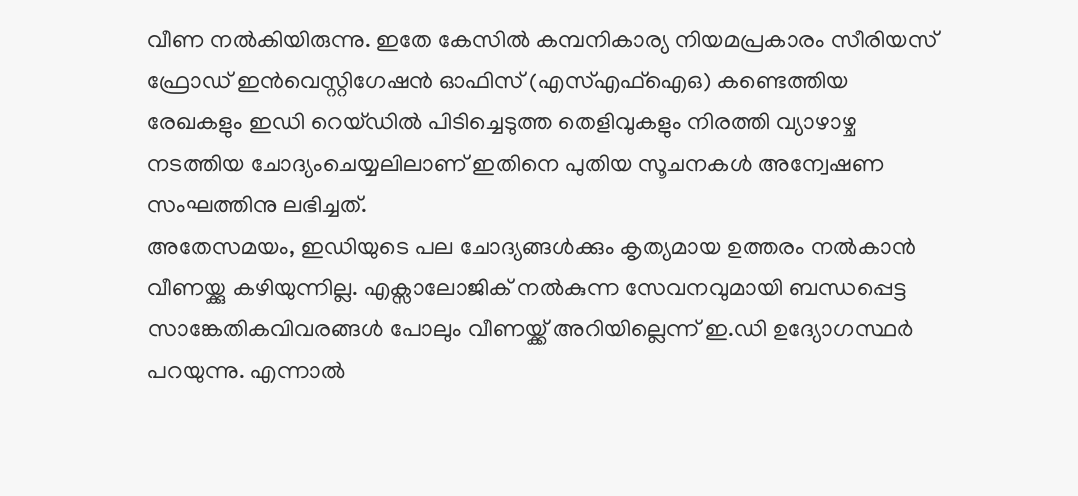വീണ നൽകിയിരുന്നു. ഇതേ കേസിൽ കമ്പനികാര്യ നിയമപ്രകാരം സീരിയസ് ഫ്രോഡ് ഇൻവെസ്റ്റിഗേഷൻ ഓഫിസ് (എസ്എഫ്ഐഒ) കണ്ടെത്തിയ രേഖകളും ഇഡി റെയ്ഡിൽ പിടിച്ചെടുത്ത തെളിവുകളും നിരത്തി വ്യാഴാഴ്ച നടത്തിയ ചോദ്യംചെയ്യലിലാണ് ഇതിനെ പുതിയ സൂചനകൾ അന്വേഷണ സംഘത്തിനു ലഭിച്ചത്.
അതേസമയം, ഇഡിയുടെ പല ചോദ്യങ്ങൾക്കും കൃത്യമായ ഉത്തരം നൽകാൻ വീണയ്ക്കു കഴിയുന്നില്ല. എക്സാലോജിക് നൽകുന്ന സേവനവുമായി ബന്ധപ്പെട്ട സാങ്കേതികവിവരങ്ങൾ പോലും വീണയ്ക്ക് അറിയില്ലെന്ന് ഇ.ഡി ഉദ്യോഗസ്ഥർ പറയുന്നു. എന്നാൽ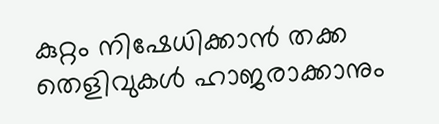കുറ്റം നിഷേധിക്കാൻ തക്ക തെളിവുകൾ ഹാജരാക്കാനും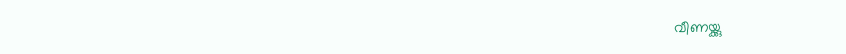വീണയ്ക്കു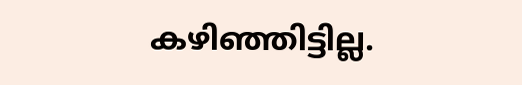കഴിഞ്ഞിട്ടില്ല.